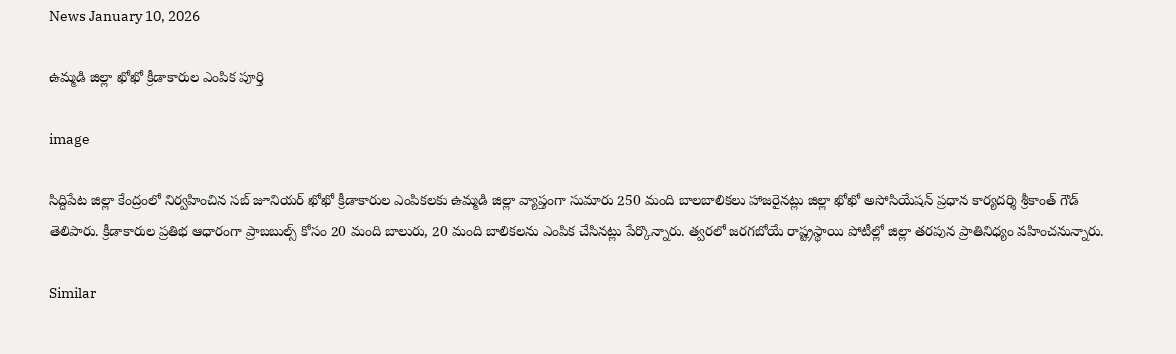News January 10, 2026

ఉమ్మడి జిల్లా ఖోఖో క్రీడాకారుల ఎంపిక పూర్తి

image

సిద్దిపేట జిల్లా కేంద్రంలో నిర్వహించిన సబ్ జూనియర్ ఖోఖో క్రీడాకారుల ఎంపికలకు ఉమ్మడి జిల్లా వ్యాప్తంగా సుమారు 250 మంది బాలబాలికలు హాజరైనట్లు జిల్లా ఖోఖో అసోసియేషన్ ప్రధాన కార్యదర్శి శ్రీకాంత్ గౌడ్ తెలిపారు. క్రీడాకారుల ప్రతిభ ఆధారంగా ప్రాబబుల్స్ కోసం 20 మంది బాలురు, 20 మంది బాలికలను ఎంపిక చేసినట్లు పేర్కొన్నారు. త్వరలో జరగబోయే రాష్ట్రస్థాయి పోటీల్లో జిల్లా తరపున ప్రాతినిధ్యం వహించనున్నారు.

Similar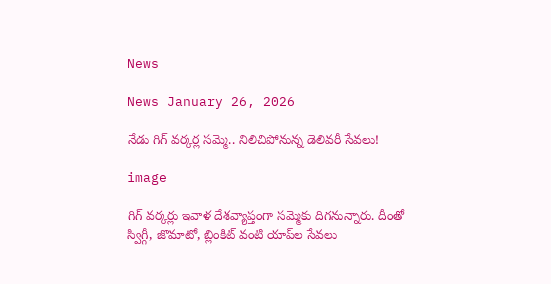News

News January 26, 2026

నేడు గిగ్ వర్కర్ల సమ్మె.. నిలిచిపోనున్న డెలివరీ సేవలు!

image

గిగ్ వర్కర్లు ఇవాళ దేశవ్యాప్తంగా సమ్మెకు దిగనున్నారు. దీంతో స్విగ్గీ, జొమాటో, బ్లింకిట్ వంటి యాప్‌ల సేవలు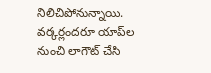నిలిచిపోనున్నాయి. వర్కర్లందరూ యాప్‌ల నుంచి లాగౌట్ చేసి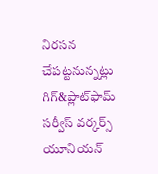నిరసన చేపట్టనున్నట్లు గిగ్&ప్లాట్‌ఫామ్ సర్వీస్ వర్కర్స్ యూనియన్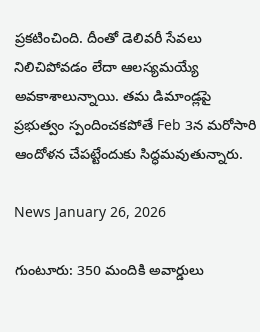ప్రకటించింది. దీంతో డెలివరీ సేవలు నిలిచిపోవడం లేదా ఆలస్యమయ్యే అవకాశాలున్నాయి. తమ డిమాండ్లపై ప్రభుత్వం స్పందించకపోతే Feb 3న మరోసారి ఆందోళన చేపట్టేందుకు సిద్ధమవుతున్నారు.

News January 26, 2026

గుంటూరు: 350 మందికి అవార్డులు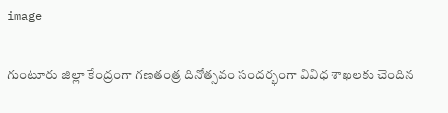image

గుంటూరు జిల్లా కేంద్రంగా గణతంత్ర దినోత్సవం సందర్భంగా వివిధ శాఖలకు చెందిన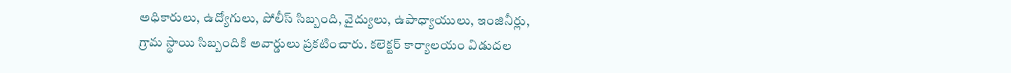అధికారులు, ఉద్యోగులు, పోలీస్ సిబ్బంది, వైద్యులు, ఉపాధ్యాయులు, ఇంజినీర్లు, గ్రామ స్థాయి సిబ్బందికి అవార్డులు ప్రకటించారు. కలెక్టర్ కార్యాలయం విడుదల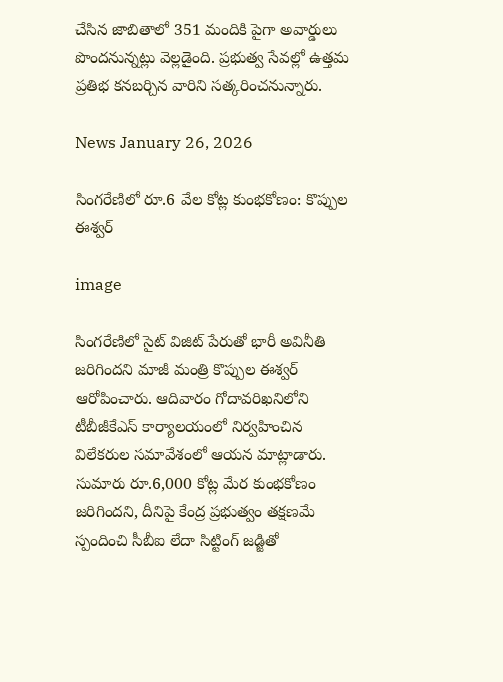చేసిన జాబితాలో 351 మందికి పైగా అవార్డులు పొందనున్నట్లు వెల్లడైంది. ప్రభుత్వ సేవల్లో ఉత్తమ ప్రతిభ కనబర్చిన వారిని సత్కరించనున్నారు.

News January 26, 2026

సింగరేణిలో రూ.6 వేల కోట్ల కుంభకోణం: కొప్పుల ఈశ్వర్‌

image

సింగరేణిలో సైట్‌ విజిట్‌ పేరుతో భారీ అవినీతి జరిగిందని మాజీ మంత్రి కొప్పుల ఈశ్వర్‌ ఆరోపించారు. ఆదివారం గోదావరిఖనిలోని టీబీజీకేఎస్‌ కార్యాలయంలో నిర్వహించిన విలేకరుల సమావేశంలో ఆయన మాట్లాడారు. సుమారు రూ.6,000 కోట్ల మేర కుంభకోణం జరిగిందని, దీనిపై కేంద్ర ప్రభుత్వం తక్షణమే స్పందించి సీబీఐ లేదా సిట్టింగ్‌ జడ్జితో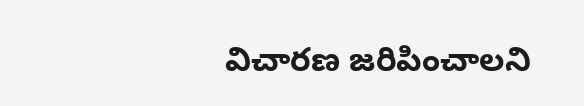విచారణ జరిపించాలని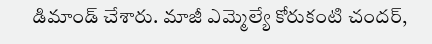డిమాండ్‌ చేశారు. మాజీ ఎమ్మెల్యే కోరుకంటి చందర్,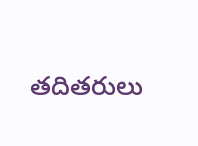తదితరులు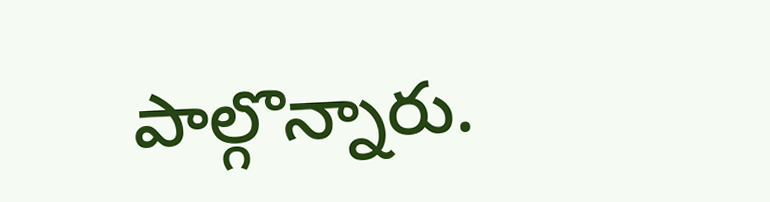పాల్గొన్నారు.